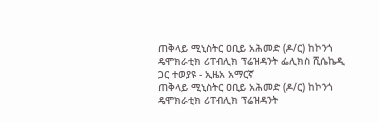ጠቅላይ ሚኒስትር ዐቢይ አሕመድ (ዶ/ር) ከኮንጎ ዴሞክራቲክ ሪፐብሊክ ፕሬዝዳንት ፌሊክስ ሺሴኬዲ ጋር ተወያዩ - ኢዜአ አማርኛ
ጠቅላይ ሚኒስትር ዐቢይ አሕመድ (ዶ/ር) ከኮንጎ ዴሞክራቲክ ሪፐብሊክ ፕሬዝዳንት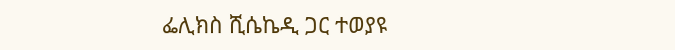ፌሊክስ ሺሴኬዲ ጋር ተወያዩ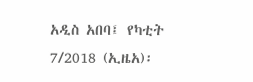አዲስ አበባ፤ የካቲት 7/2018 (ኢዜአ)፡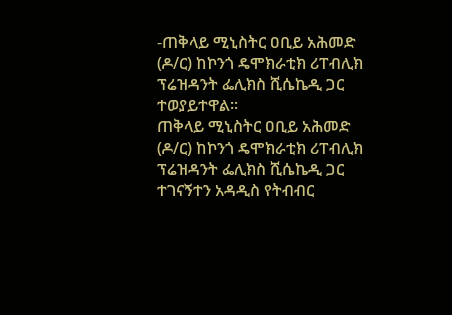-ጠቅላይ ሚኒስትር ዐቢይ አሕመድ (ዶ/ር) ከኮንጎ ዴሞክራቲክ ሪፐብሊክ ፕሬዝዳንት ፌሊክስ ሺሴኬዲ ጋር ተወያይተዋል፡፡
ጠቅላይ ሚኒስትር ዐቢይ አሕመድ (ዶ/ር) ከኮንጎ ዴሞክራቲክ ሪፐብሊክ ፕሬዝዳንት ፌሊክስ ሺሴኬዲ ጋር ተገናኝተን አዳዲስ የትብብር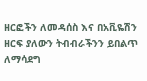ዘርፎችን ለመዳሰስ እና በአቪዬሽን ዘርፍ ያለውን ትብብራችንን ይበልጥ ለማሳደግ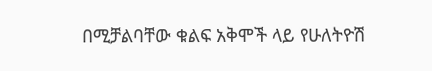በሚቻልባቸው ቁልፍ አቅሞች ላይ የሁለትዮሽ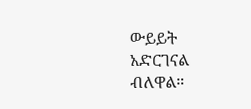ውይይት አድርገናል ብለዋል።